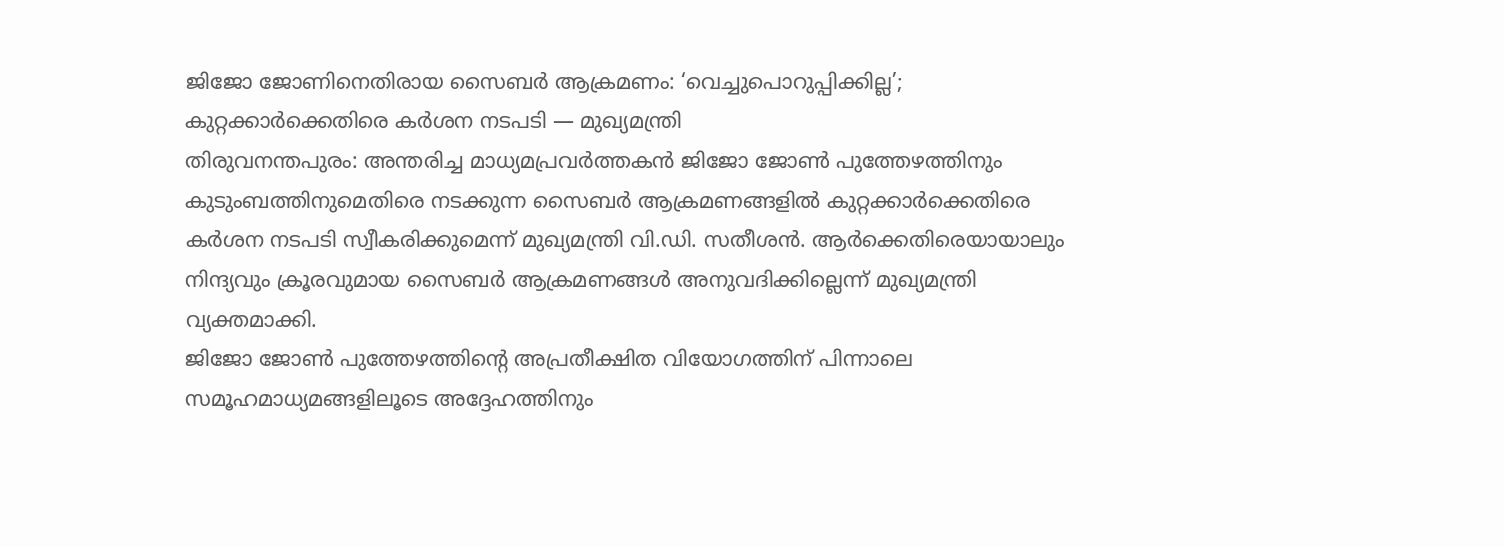ജിജോ ജോണിനെതിരായ സൈബർ ആക്രമണം: ‘വെച്ചുപൊറുപ്പിക്കില്ല’; കുറ്റക്കാർക്കെതിരെ കർശന നടപടി — മുഖ്യമന്ത്രി
തിരുവനന്തപുരം: അന്തരിച്ച മാധ്യമപ്രവർത്തകൻ ജിജോ ജോൺ പുത്തേഴത്തിനും കുടുംബത്തിനുമെതിരെ നടക്കുന്ന സൈബർ ആക്രമണങ്ങളിൽ കുറ്റക്കാർക്കെതിരെ കർശന നടപടി സ്വീകരിക്കുമെന്ന് മുഖ്യമന്ത്രി വി.ഡി. സതീശൻ. ആർക്കെതിരെയായാലും നിന്ദ്യവും ക്രൂരവുമായ സൈബർ ആക്രമണങ്ങൾ അനുവദിക്കില്ലെന്ന് മുഖ്യമന്ത്രി വ്യക്തമാക്കി.
ജിജോ ജോൺ പുത്തേഴത്തിന്റെ അപ്രതീക്ഷിത വിയോഗത്തിന് പിന്നാലെ സമൂഹമാധ്യമങ്ങളിലൂടെ അദ്ദേഹത്തിനും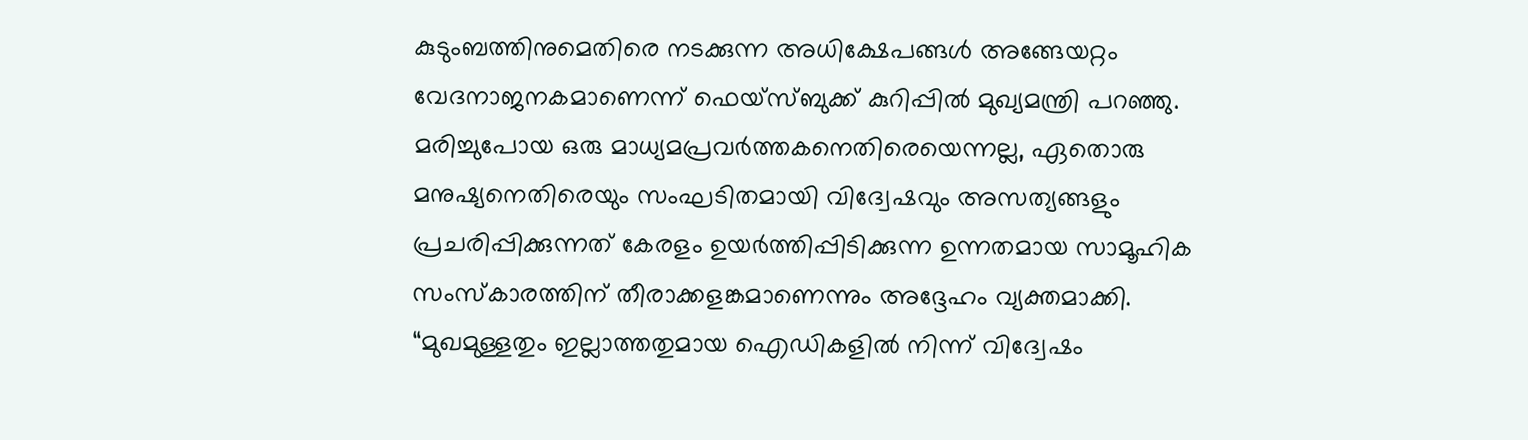കുടുംബത്തിനുമെതിരെ നടക്കുന്ന അധിക്ഷേപങ്ങൾ അങ്ങേയറ്റം വേദനാജനകമാണെന്ന് ഫെയ്സ്ബുക്ക് കുറിപ്പിൽ മുഖ്യമന്ത്രി പറഞ്ഞു. മരിച്ചുപോയ ഒരു മാധ്യമപ്രവർത്തകനെതിരെയെന്നല്ല, ഏതൊരു മനുഷ്യനെതിരെയും സംഘടിതമായി വിദ്വേഷവും അസത്യങ്ങളും പ്രചരിപ്പിക്കുന്നത് കേരളം ഉയർത്തിപ്പിടിക്കുന്ന ഉന്നതമായ സാമൂഹിക സംസ്കാരത്തിന് തീരാക്കളങ്കമാണെന്നും അദ്ദേഹം വ്യക്തമാക്കി.
“മുഖമുള്ളതും ഇല്ലാത്തതുമായ ഐഡികളിൽ നിന്ന് വിദ്വേഷം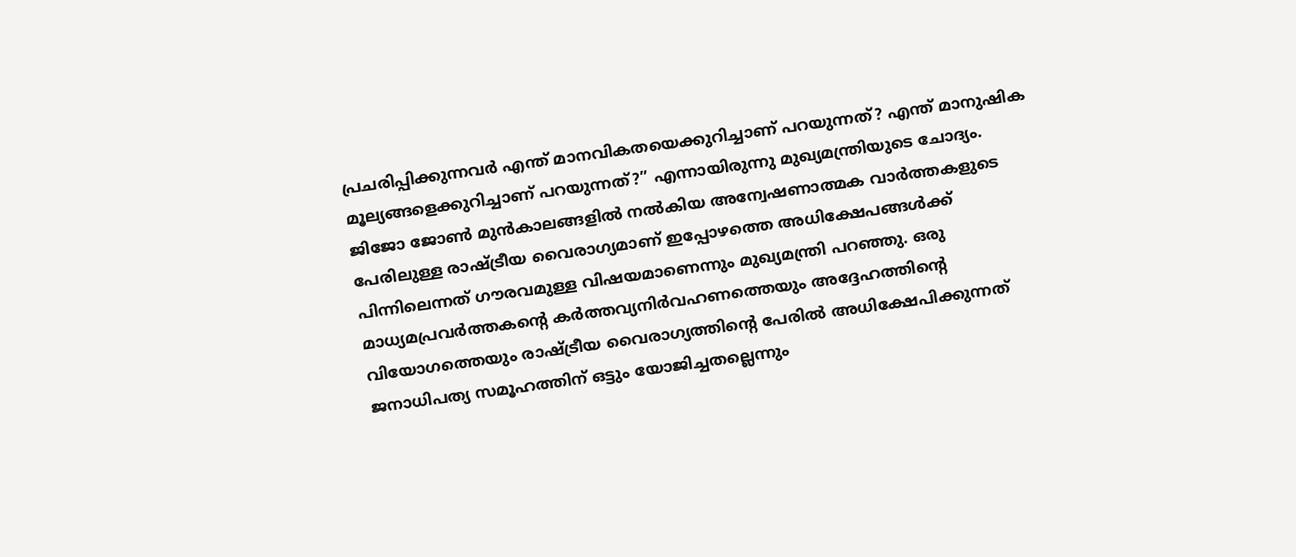പ്രചരിപ്പിക്കുന്നവർ എന്ത് മാനവികതയെക്കുറിച്ചാണ് പറയുന്നത്? എന്ത് മാനുഷിക മൂല്യങ്ങളെക്കുറിച്ചാണ് പറയുന്നത്?” എന്നായിരുന്നു മുഖ്യമന്ത്രിയുടെ ചോദ്യം.
ജിജോ ജോൺ മുൻകാലങ്ങളിൽ നൽകിയ അന്വേഷണാത്മക വാർത്തകളുടെ പേരിലുള്ള രാഷ്ട്രീയ വൈരാഗ്യമാണ് ഇപ്പോഴത്തെ അധിക്ഷേപങ്ങൾക്ക് പിന്നിലെന്നത് ഗൗരവമുള്ള വിഷയമാണെന്നും മുഖ്യമന്ത്രി പറഞ്ഞു. ഒരു മാധ്യമപ്രവർത്തകന്റെ കർത്തവ്യനിർവഹണത്തെയും അദ്ദേഹത്തിന്റെ വിയോഗത്തെയും രാഷ്ട്രീയ വൈരാഗ്യത്തിന്റെ പേരിൽ അധിക്ഷേപിക്കുന്നത് ജനാധിപത്യ സമൂഹത്തിന് ഒട്ടും യോജിച്ചതല്ലെന്നും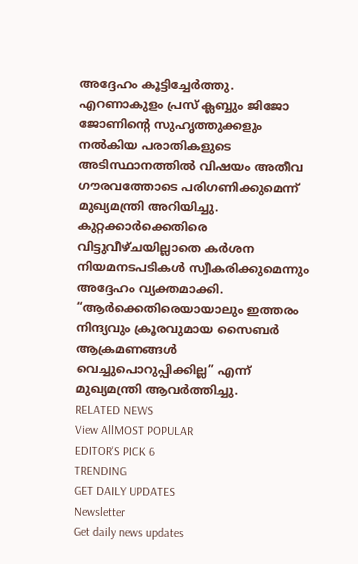അദ്ദേഹം കൂട്ടിച്ചേർത്തു.
എറണാകുളം പ്രസ് ക്ലബ്ബും ജിജോ ജോണിന്റെ സുഹൃത്തുക്കളും നൽകിയ പരാതികളുടെ അടിസ്ഥാനത്തിൽ വിഷയം അതീവ ഗൗരവത്തോടെ പരിഗണിക്കുമെന്ന് മുഖ്യമന്ത്രി അറിയിച്ചു. കുറ്റക്കാർക്കെതിരെ വിട്ടുവീഴ്ചയില്ലാതെ കർശന നിയമനടപടികൾ സ്വീകരിക്കുമെന്നും അദ്ദേഹം വ്യക്തമാക്കി.
“ആർക്കെതിരെയായാലും ഇത്തരം നിന്ദ്യവും ക്രൂരവുമായ സൈബർ ആക്രമണങ്ങൾ വെച്ചുപൊറുപ്പിക്കില്ല” എന്ന് മുഖ്യമന്ത്രി ആവർത്തിച്ചു.
RELATED NEWS
View AllMOST POPULAR
EDITOR'S PICK 6
TRENDING
GET DAILY UPDATES
Newsletter
Get daily news updates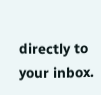directly to your inbox.